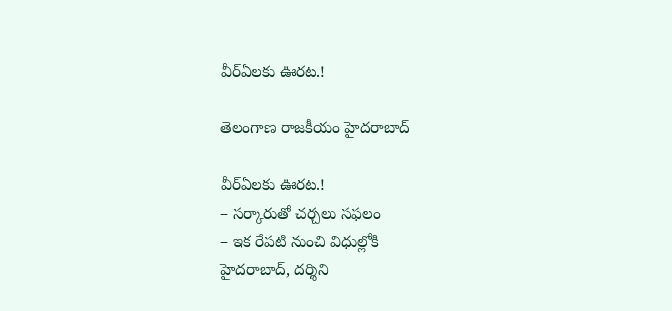వీర్ఏల‌కు ఊర‌ట‌.!

తెలంగాణ రాజకీయం హైదరాబాద్

వీర్ఏల‌కు ఊర‌ట‌.!
– స‌ర్కారుతో చ‌ర్చ‌లు స‌ఫ‌లం
– ఇక రేప‌టి నుంచి విధుల్లోకి
హైద‌రాబాద్, ద‌ర్శిని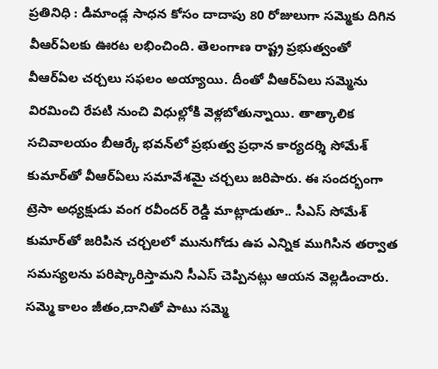ప్ర‌తినిధి : డిమాండ్ల సాధ‌న కోసం దాదాపు 80 రోజులుగా స‌మ్మెకు దిగిన వీఆర్ఏల‌కు ఊర‌ట ల‌భించింది. తెలంగాణ రాష్ట్ర ప్ర‌భుత్వంతో వీఆర్ఏల చ‌ర్చ‌లు స‌ఫ‌లం అయ్యాయి. దీంతో వీఆర్ఏలు స‌మ్మెను విర‌మించి రేప‌టి నుంచి విధుల్లోకి వెళ్ల‌బోతున్నాయి. తాత్కాలిక స‌చివాల‌యం బీఆర్కే భ‌వ‌న్‌లో ప్ర‌భుత్వ ప్ర‌ధాన కార్య‌ద‌ర్శి సోమేశ్ కుమార్‌తో వీఆర్ఏలు స‌మావేశ‌మై చ‌ర్చ‌లు జ‌రిపారు. ఈ సంద‌ర్భంగా ట్రెసా అధ్య‌క్షుడు వంగ ర‌వీంద‌ర్ రెడ్డి మాట్లాడుతూ.. సీఎస్ సోమేశ్ కుమార్‌తో జ‌రిపిన చ‌ర్చ‌లలో మునుగోడు ఉప ఎన్నిక ముగిసిన త‌ర్వాత స‌మ‌స్య‌ల‌ను ప‌రిష్కారిస్తామ‌ని సీఎస్ చెప్పిన‌ట్లు ఆయ‌న వెల్ల‌డించారు. సమ్మె కాలం జీతం,దానితో పాటు సమ్మె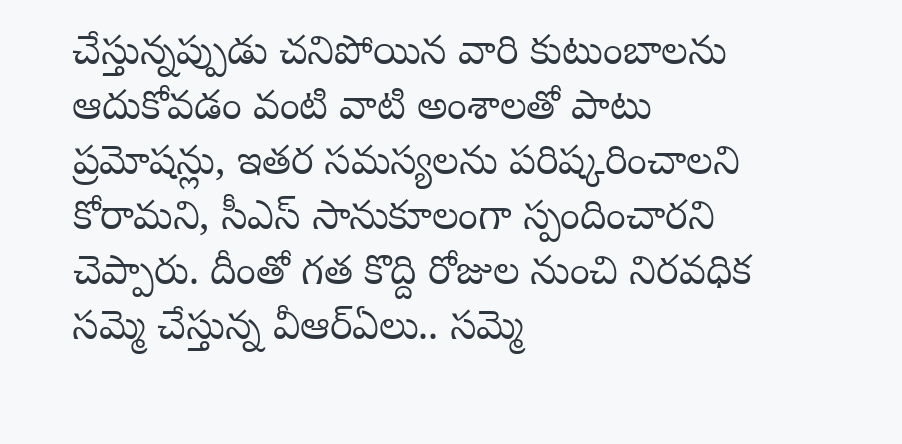చేస్తున్నప్పుడు చనిపోయిన వారి కుటుంబాలను ఆదుకోవడం వంటి వాటి అంశాల‌తో పాటు ప్ర‌మోష‌న్లు, ఇత‌ర స‌మ‌స్య‌ల‌ను ప‌రిష్క‌రించాల‌ని కోరామ‌ని, సీఎస్ సానుకూలంగా స్పందించార‌ని చెప్పారు. దీంతో గ‌త కొద్ది రోజుల నుంచి నిర‌వ‌ధిక స‌మ్మె చేస్తున్న వీఆర్ఏలు.. స‌మ్మె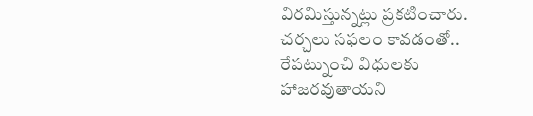విర‌మిస్తున్న‌ట్లు ప్ర‌క‌టించారు. చ‌ర్చ‌లు స‌ఫ‌లం కావ‌డంతో.. రేప‌ట్నుంచి విధుల‌కు హాజ‌ర‌వుతాయ‌ని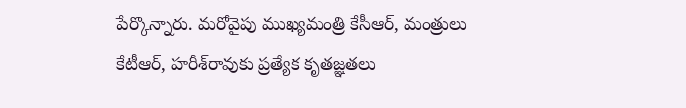పేర్కొన్నారు. మ‌రోవైపు ముఖ్య‌మంత్రి కేసీఆర్, మంత్రులు కేటీఆర్, హ‌రీశ్‌రావుకు ప్ర‌త్యేక కృత‌జ్ఞ‌త‌లు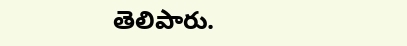తెలిపారు.